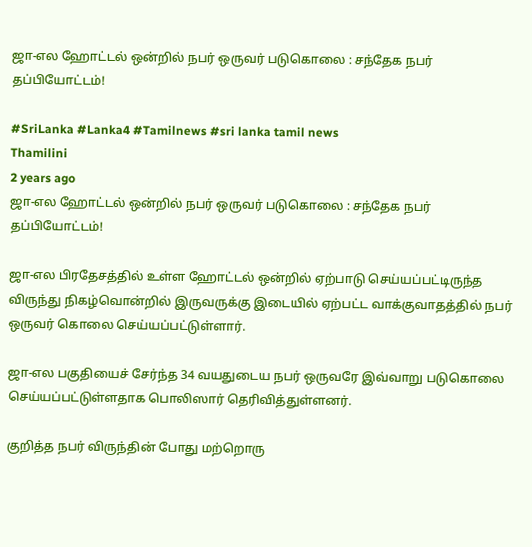ஜா-எல ஹோட்டல் ஒன்றில் நபர் ஒருவர் படுகொலை : சந்தேக நபர் தப்பியோட்டம்!

#SriLanka #Lanka4 #Tamilnews #sri lanka tamil news
Thamilini
2 years ago
ஜா-எல ஹோட்டல் ஒன்றில் நபர் ஒருவர் படுகொலை : சந்தேக நபர் தப்பியோட்டம்!

ஜா-எல பிரதேசத்தில் உள்ள ஹோட்டல் ஒன்றில் ஏற்பாடு செய்யப்பட்டிருந்த விருந்து நிகழ்வொன்றில் இருவருக்கு இடையில் ஏற்பட்ட வாக்குவாதத்தில் நபர் ஒருவர் கொலை செய்யப்பட்டுள்ளார்.

ஜா-எல பகுதியைச் சேர்ந்த 34 வயதுடைய நபர் ஒருவரே இவ்வாறு படுகொலை செய்யப்பட்டுள்ளதாக பொலிஸார் தெரிவித்துள்ளனர்.

குறித்த நபர் விருந்தின் போது மற்றொரு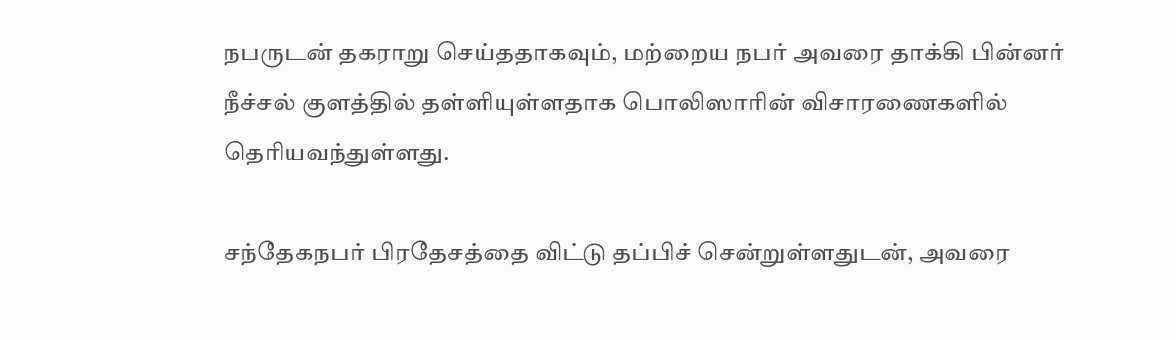நபருடன் தகராறு செய்ததாகவும், மற்றைய நபர் அவரை தாக்கி பின்னர் நீச்சல் குளத்தில் தள்ளியுள்ளதாக பொலிஸாரின் விசாரணைகளில் தெரியவந்துள்ளது.

சந்தேகநபர் பிரதேசத்தை விட்டு தப்பிச் சென்றுள்ளதுடன், அவரை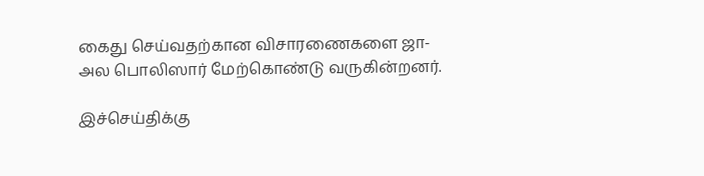கைது செய்வதற்கான விசாரணைகளை ஜா-அல பொலிஸார் மேற்கொண்டு வருகின்றனர்.

இச்செய்திக்கு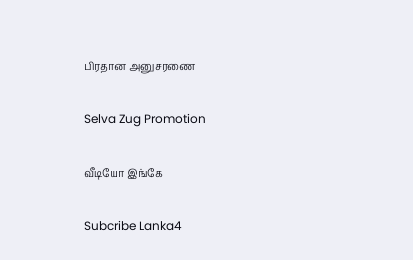பிரதான அனுசரணை

Selva Zug Promotion

வீடியோ இங்கே

Subcribe Lanka4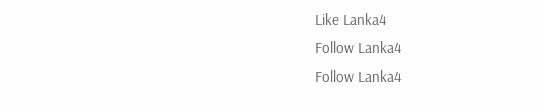Like Lanka4
Follow Lanka4
Follow Lanka4